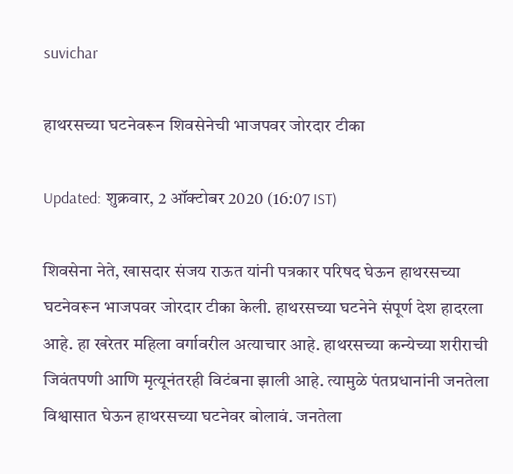suvichar

हाथरसच्या घटनेवरून शिवसेनेची भाजपवर जोरदार टीका

Updated: शुक्रवार, 2 ऑक्टोबर 2020 (16:07 IST)

शिवसेना नेते, खासदार संजय राऊत यांनी पत्रकार परिषद घेऊन हाथरसच्या घटनेवरून भाजपवर जोरदार टीका केली. हाथरसच्या घटनेने संपूर्ण देश हादरला आहे. हा खरेतर महिला वर्गावरील अत्याचार आहे. हाथरसच्या कन्येच्या शरीराची जिवंतपणी आणि मृत्यूनंतरही विटंबना झाली आहे. त्यामुळे पंतप्रधानांनी जनतेला विश्वासात घेऊन हाथरसच्या घटनेवर बोलावं. जनतेला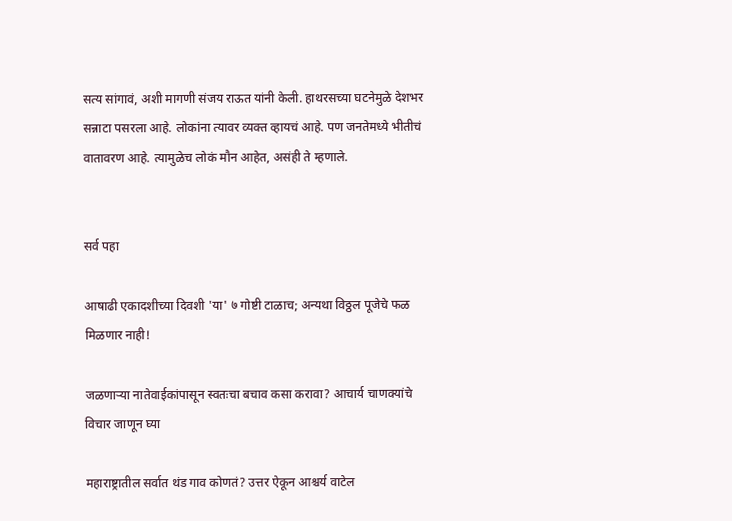सत्य सांगावं, अशी मागणी संजय राऊत यांनी केली. हाथरसच्या घटनेमुळे देशभर सन्नाटा पसरला आहे. लोकांना त्यावर व्यक्त व्हायचं आहे. पण जनतेमध्ये भीतीचं वातावरण आहे. त्यामुळेच लोकं मौन आहेत, असंही ते म्हणाले.


सर्व पहा

आषाढी एकादशीच्या दिवशी 'या' ७ गोष्टी टाळाच; अन्यथा विठ्ठल पूजेचे फळ मिळणार नाही!

जळणाऱ्या नातेवाईकांपासून स्वतःचा बचाव कसा करावा? आचार्य चाणक्यांचे विचार जाणून घ्या

महाराष्ट्रातील सर्वात थंड गाव कोणतं? उत्तर ऐकून आश्चर्य वाटेल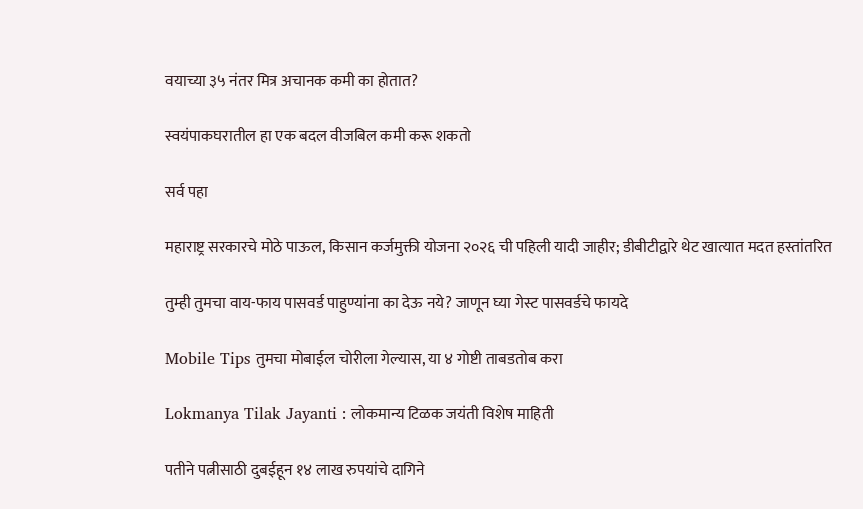वयाच्या ३५ नंतर मित्र अचानक कमी का होतात?

स्वयंपाकघरातील हा एक बदल वीजबिल कमी करू शकतो

सर्व पहा

महाराष्ट्र सरकारचे मोठे पाऊल, किसान कर्जमुक्ती योजना २०२६ ची पहिली यादी जाहीर; डीबीटीद्वारे थेट खात्यात मदत हस्तांतरित

तुम्ही तुमचा वाय-फाय पासवर्ड पाहुण्यांना का देऊ नये? जाणून घ्या गेस्ट पासवर्डचे फायदे

Mobile Tips तुमचा मोबाईल चोरीला गेल्यास, या ४ गोष्टी ताबडतोब करा

Lokmanya Tilak Jayanti : लोकमान्य टिळक जयंती विशेष माहिती

पतीने पत्नीसाठी दुबईहून १४ लाख रुपयांचे दागिने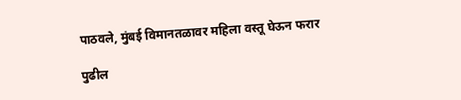पाठवले, मुंबई विमानतळावर महिला वस्तू घेऊन फरार

पुढील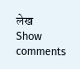लेख
Show comments